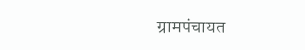ग्रामपंचायत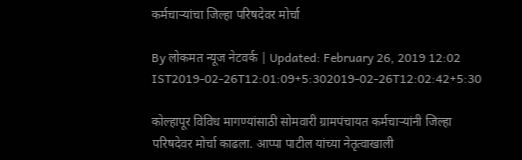कर्मचाऱ्यांचा जिल्हा परिषदेवर मोर्चा

By लोकमत न्यूज नेटवर्क | Updated: February 26, 2019 12:02 IST2019-02-26T12:01:09+5:302019-02-26T12:02:42+5:30

कोल्हापूर विविध मागण्यांसाठी सोमवारी ग्रामपंचायत कर्मचाऱ्यांनी जिल्हा परिषदेवर मोर्चा काढला. आप्पा पाटील यांच्या नेतृत्वाखाली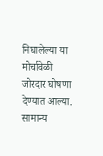निघालेल्या या मोर्चावेळी जोरदार घोषणा देण्यात आल्या. सामान्य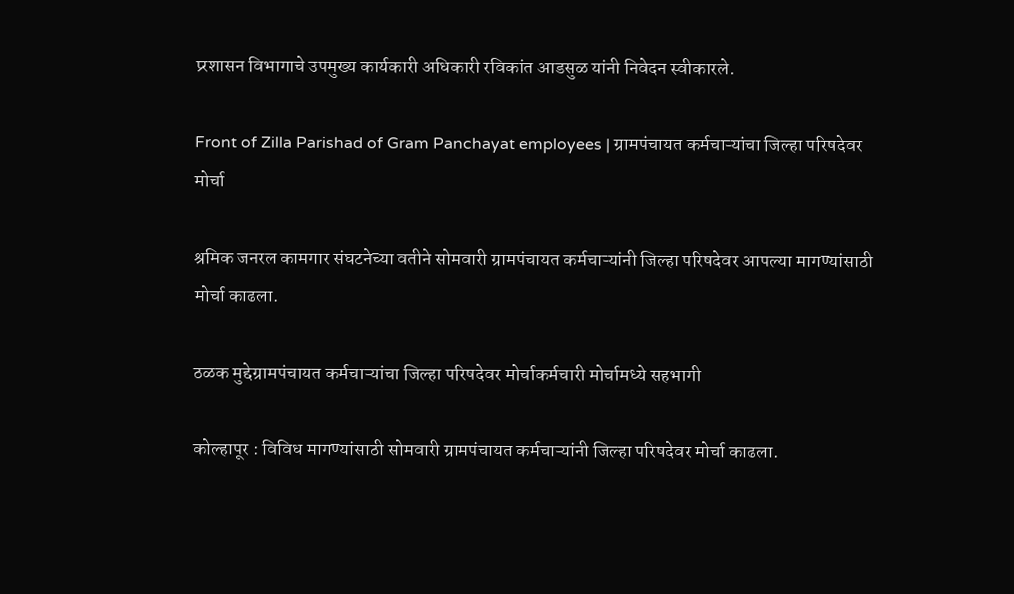प्र्रशासन विभागाचे उपमुख्य कार्यकारी अधिकारी रविकांत आडसुळ यांनी निवेदन स्वीकारले.

Front of Zilla Parishad of Gram Panchayat employees | ग्रामपंचायत कर्मचाऱ्यांचा जिल्हा परिषदेवर मोर्चा

श्रमिक जनरल कामगार संघटनेच्या वतीने सोमवारी ग्रामपंचायत कर्मचाऱ्यांनी जिल्हा परिषदेवर आपल्या मागण्यांसाठी मोर्चा काढला.

ठळक मुद्देग्रामपंचायत कर्मचाऱ्यांचा जिल्हा परिषदेवर मोर्चाकर्मचारी मोर्चामध्ये सहभागी

कोल्हापूर : विविध मागण्यांसाठी सोमवारी ग्रामपंचायत कर्मचाऱ्यांनी जिल्हा परिषदेवर मोर्चा काढला.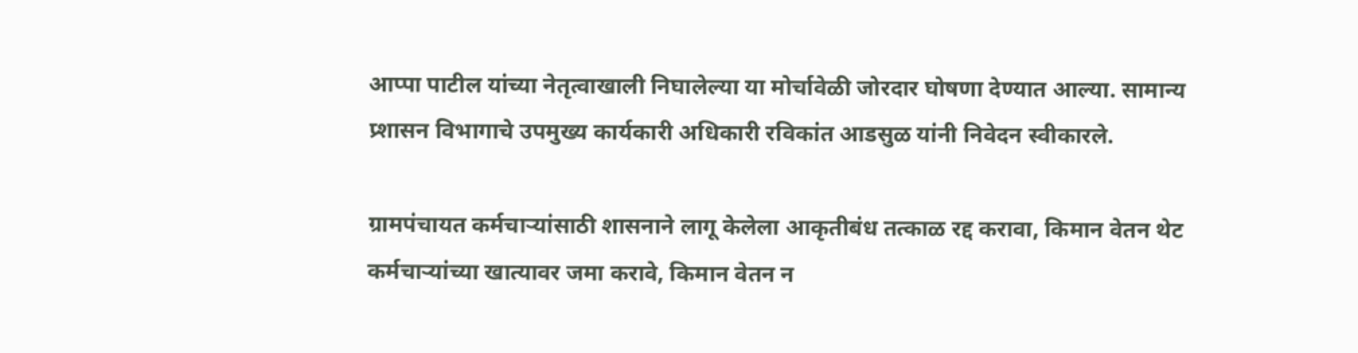आप्पा पाटील यांच्या नेतृत्वाखाली निघालेल्या या मोर्चावेळी जोरदार घोषणा देण्यात आल्या. सामान्य प्र्शासन विभागाचे उपमुख्य कार्यकारी अधिकारी रविकांत आडसुळ यांनी निवेदन स्वीकारले.

ग्रामपंचायत कर्मचाऱ्यांसाठी शासनाने लागू केलेला आकृतीबंध तत्काळ रद्द करावा, किमान वेतन थेट कर्मचाऱ्यांच्या खात्यावर जमा करावे, किमान वेतन न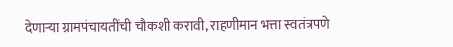देणाऱ्या ग्रामपंचायतींची चौकशी करावी, राहणीमान भत्ता स्वतंत्रपणे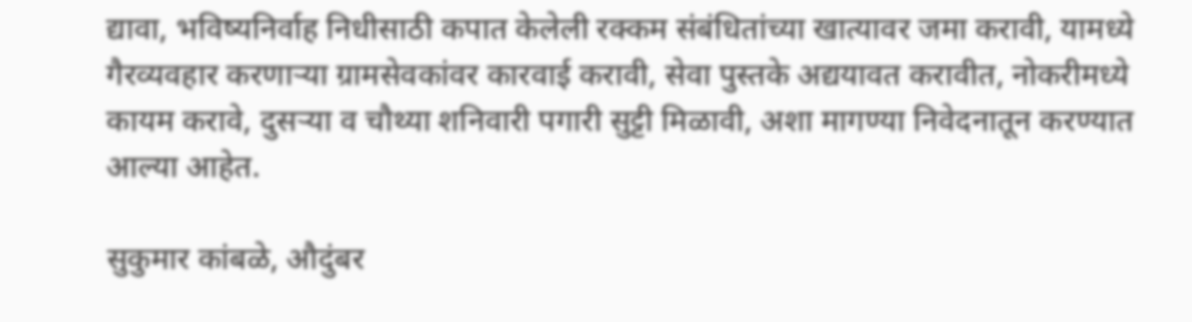द्यावा, भविष्यनिर्वाह निधीसाठी कपात केलेली रक्कम संबंधितांच्या खात्यावर जमा करावी, यामध्ये गैरव्यवहार करणाऱ्या ग्रामसेवकांवर कारवाई करावी, सेवा पुस्तके अद्ययावत करावीत, नोकरीमध्ये कायम करावे, दुसऱ्या व चौथ्या शनिवारी पगारी सुट्टी मिळावी, अशा मागण्या निवेदनातून करण्यात आल्या आहेत.

सुकुमार कांबळे, औदुंबर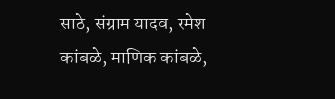साठे, संग्राम यादव, रमेश कांबळे, माणिक कांबळे,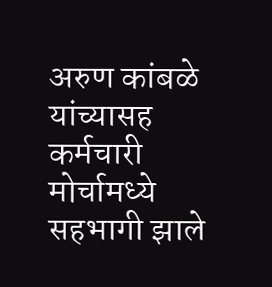अरुण कांबळे यांच्यासह कर्मचारी मोर्चामध्ये सहभागी झाले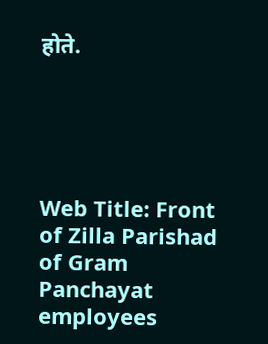होते.





Web Title: Front of Zilla Parishad of Gram Panchayat employees